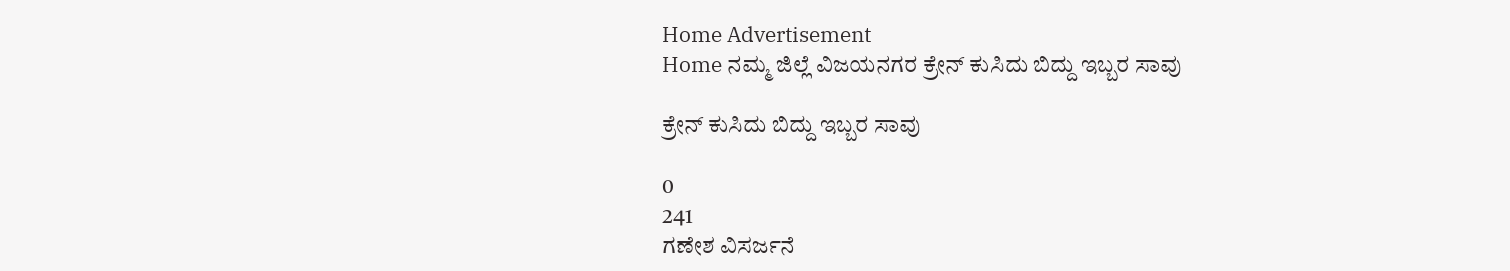Home Advertisement
Home ನಮ್ಮ ಜಿಲ್ಲೆ ವಿಜಯನಗರ ಕ್ರೇನ್ ಕುಸಿದು ಬಿದ್ದು ಇಬ್ಬರ ಸಾವು

ಕ್ರೇನ್ ಕುಸಿದು ಬಿದ್ದು ಇಬ್ಬರ ಸಾವು

0
241
ಗಣೇಶ ವಿಸರ್ಜನೆ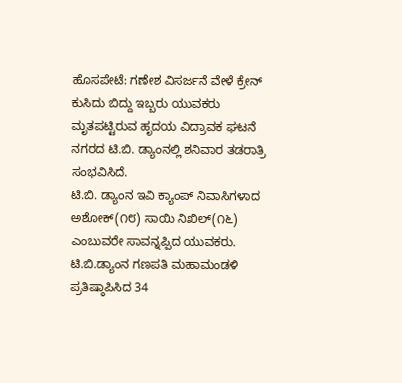ಹೊಸಪೇಟೆ: ಗಣೇಶ ವಿಸರ್ಜನೆ ವೇಳೆ ಕ್ರೇನ್ ಕುಸಿದು ಬಿದ್ದು ಇಬ್ಬರು ಯುವಕರು ಮೃತಪಟ್ಟಿರುವ ಹೃದಯ ವಿದ್ರಾವಕ ಘಟನೆ ನಗರದ ಟಿ.ಬಿ. ಡ್ಯಾಂನಲ್ಲಿ ಶನಿವಾರ ತಡರಾತ್ರಿ ಸಂಭವಿಸಿದೆ.
ಟಿ.ಬಿ. ಡ್ಯಾಂನ ಇವಿ ಕ್ಯಾಂಪ್ ನಿವಾಸಿಗಳಾದ ಅಶೋಕ್(೧೮) ಸಾಯಿ ನಿಖಿಲ್(೧೬) ಎಂಬುವರೇ ಸಾವನ್ನಪ್ಪಿದ ಯುವಕರು.
ಟಿ.ಬಿ.ಡ್ಯಾಂನ ಗಣಪತಿ ಮಹಾಮಂಡಳಿ ಪ್ರತಿಷ್ಠಾಪಿಸಿದ 34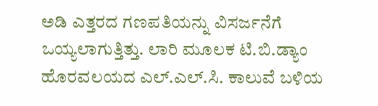ಅಡಿ ಎತ್ತರದ ಗಣಪತಿಯನ್ನು ವಿಸರ್ಜನೆಗೆ ಒಯ್ಯಲಾಗುತ್ತಿತ್ತು. ಲಾರಿ ಮೂಲಕ ಟಿ.ಬಿ.ಡ್ಯಾಂ ಹೊರವಲಯದ ಎಲ್.ಎಲ್.ಸಿ. ಕಾಲುವೆ ಬಳಿಯ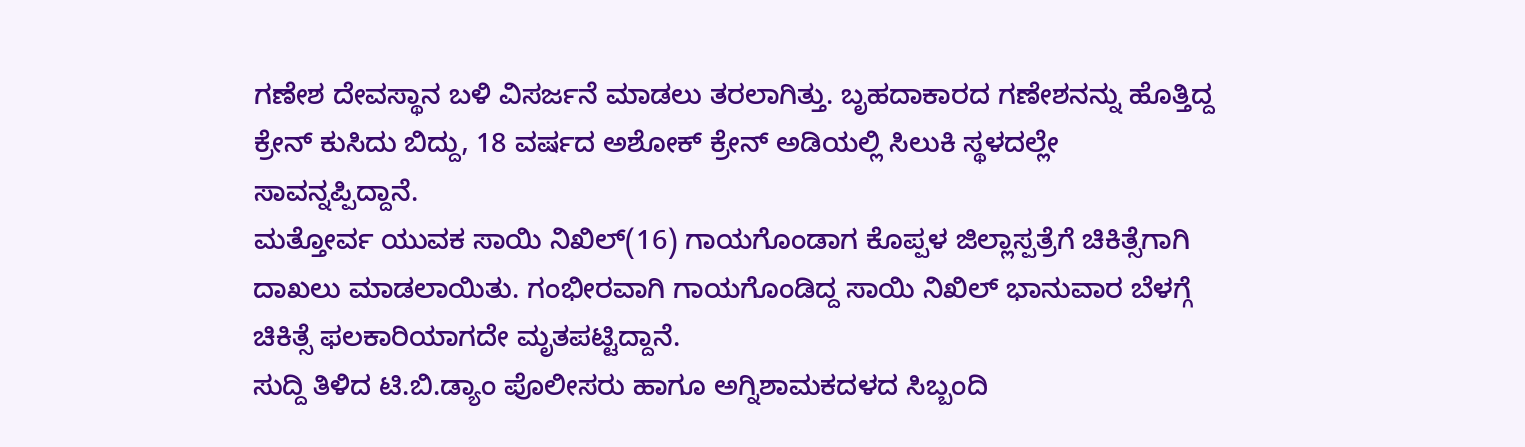ಗಣೇಶ ದೇವಸ್ಥಾನ ಬಳಿ ವಿಸರ್ಜನೆ ಮಾಡಲು ತರಲಾಗಿತ್ತು. ಬೃಹದಾಕಾರದ ಗಣೇಶನನ್ನು ಹೊತ್ತಿದ್ದ ಕ್ರೇನ್ ಕುಸಿದು ಬಿದ್ದು, 18 ವರ್ಷದ ಅಶೋಕ್ ಕ್ರೇನ್ ಅಡಿಯಲ್ಲಿ ಸಿಲುಕಿ ಸ್ಥಳದಲ್ಲೇ ಸಾವನ್ನಪ್ಪಿದ್ದಾನೆ.
ಮತ್ತೋರ್ವ ಯುವಕ ಸಾಯಿ ನಿಖಿಲ್(16) ಗಾಯಗೊಂಡಾಗ ಕೊಪ್ಪಳ ಜಿಲ್ಲಾಸ್ಪತ್ರೆಗೆ ಚಿಕಿತ್ಸೆಗಾಗಿ ದಾಖಲು ಮಾಡಲಾಯಿತು. ಗಂಭೀರವಾಗಿ ಗಾಯಗೊಂಡಿದ್ದ ಸಾಯಿ ನಿಖಿಲ್ ಭಾನುವಾರ ಬೆಳಗ್ಗೆ ಚಿಕಿತ್ಸೆ ಫಲಕಾರಿಯಾಗದೇ ಮೃತಪಟ್ಟಿದ್ದಾನೆ.
ಸುದ್ದಿ ತಿಳಿದ ಟಿ.ಬಿ.ಡ್ಯಾಂ ಪೊಲೀಸರು ಹಾಗೂ ಅಗ್ನಿಶಾಮಕದಳದ ಸಿಬ್ಬಂದಿ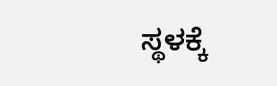ಸ್ಥಳಕ್ಕೆ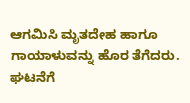ಆಗಮಿಸಿ ಮೃತದೇಹ ಹಾಗೂ ಗಾಯಾಳುವನ್ನು ಹೊರ ತೆಗೆದರು. ಘಟನೆಗೆ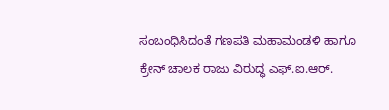ಸಂಬಂಧಿಸಿದಂತೆ ಗಣಪತಿ ಮಹಾಮಂಡಳಿ ಹಾಗೂ ಕ್ರೇನ್ ಚಾಲಕ ರಾಜು ವಿರುದ್ಧ ಎಫ್.ಐ.ಆರ್.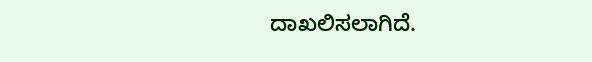ದಾಖಲಿಸಲಾಗಿದೆ.